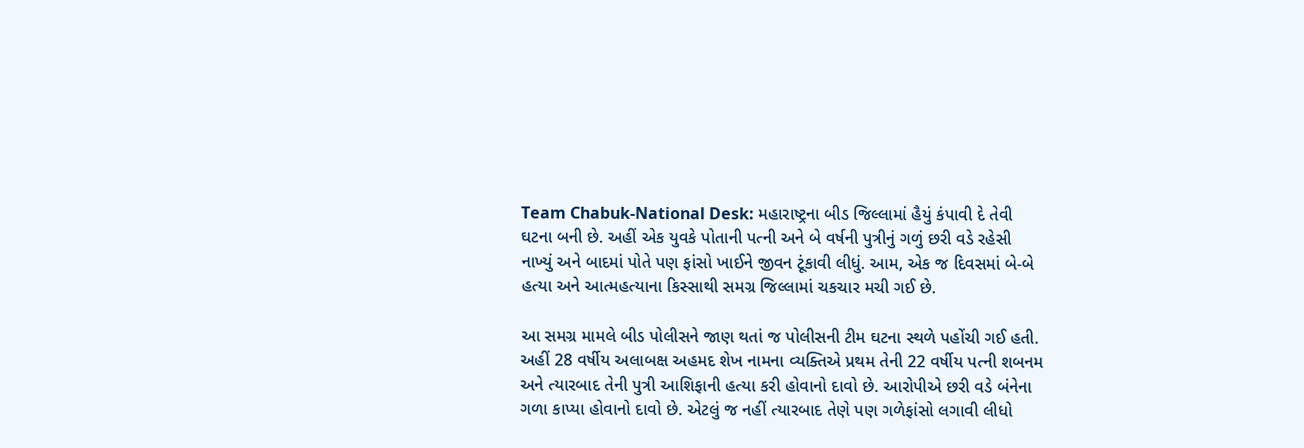Team Chabuk-National Desk: મહારાષ્ટ્રના બીડ જિલ્લામાં હૈયું કંપાવી દે તેવી ઘટના બની છે. અહીં એક યુવકે પોતાની પત્ની અને બે વર્ષની પુત્રીનું ગળું છરી વડે રહેસી નાખ્યું અને બાદમાં પોતે પણ ફાંસો ખાઈને જીવન ટૂંકાવી લીધું. આમ, એક જ દિવસમાં બે-બે હત્યા અને આત્મહત્યાના કિસ્સાથી સમગ્ર જિલ્લામાં ચકચાર મચી ગઈ છે.

આ સમગ્ર મામલે બીડ પોલીસને જાણ થતાં જ પોલીસની ટીમ ઘટના સ્થળે પહોંચી ગઈ હતી. અહીં 28 વર્ષીય અલાબક્ષ અહમદ શેખ નામના વ્યક્તિએ પ્રથમ તેની 22 વર્ષીય પત્ની શબનમ અને ત્યારબાદ તેની પુત્રી આશિફાની હત્યા કરી હોવાનો દાવો છે. આરોપીએ છરી વડે બંનેના ગળા કાપ્યા હોવાનો દાવો છે. એટલું જ નહીં ત્યારબાદ તેણે પણ ગળેફાંસો લગાવી લીધો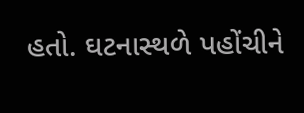હતો. ઘટનાસ્થળે પહોંચીને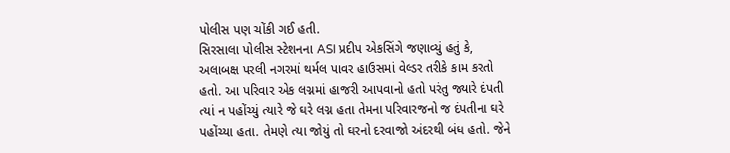પોલીસ પણ ચોંકી ગઈ હતી.
સિરસાલા પોલીસ સ્ટેશનના ASI પ્રદીપ એકસિંગે જણાવ્યું હતું કે, અલાબક્ષ પરલી નગરમાં થર્મલ પાવર હાઉસમાં વેલ્ડર તરીકે કામ કરતો હતો. આ પરિવાર એક લગ્નમાં હાજરી આપવાનો હતો પરંતુ જ્યારે દંપતી ત્યાં ન પહોંચ્યું ત્યારે જે ઘરે લગ્ન હતા તેમના પરિવારજનો જ દંપતીના ઘરે પહોંચ્યા હતા. તેમણે ત્યા જોયું તો ઘરનો દરવાજો અંદરથી બંધ હતો. જેને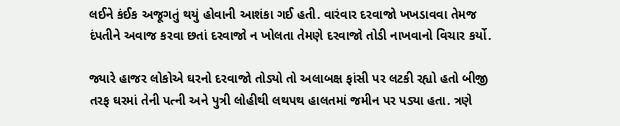લઈને કંઈક અજૂગતું થયું હોવાની આશંકા ગઈ હતી. વારંવાર દરવાજો ખખડાવવા તેમજ દંપતીને અવાજ કરવા છતાં દરવાજો ન ખોલતા તેમણે દરવાજો તોડી નાખવાનો વિચાર કર્યો.

જ્યારે હાજર લોકોએ ઘરનો દરવાજો તોડ્યો તો અલાબક્ષ ફાંસી પર લટકી રહ્યો હતો બીજી તરફ ઘરમાં તેની પત્ની અને પુત્રી લોહીથી લથપથ હાલતમાં જમીન પર પડ્યા હતા. ત્રણે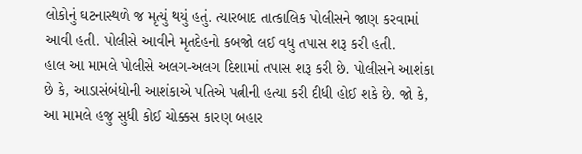લોકોનું ઘટનાસ્થળે જ મૃત્યું થયું હતું. ત્યારબાદ તાત્કાલિક પોલીસને જાણ કરવામાં આવી હતી. પોલીસે આવીને મૃતદેહનો કબજો લઈ વધુ તપાસ શરૂ કરી હતી.
હાલ આ મામલે પોલીસે અલગ-અલગ દિશામાં તપાસ શરૂ કરી છે. પોલીસને આશંકા છે કે, આડાસંબંધોની આશંકાએ પતિએ પત્નીની હત્યા કરી દીધી હોઈ શકે છે. જો કે, આ મામલે હજુ સુધી કોઈ ચોક્કસ કારણ બહાર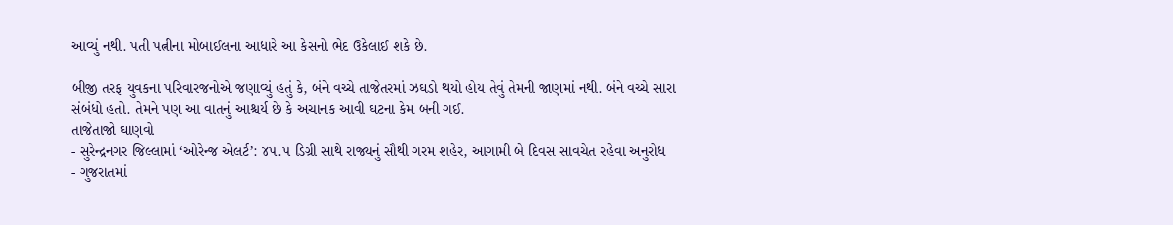આવ્યું નથી. પતી પત્નીના મોબાઈલના આધારે આ કેસનો ભેદ ઉકેલાઈ શકે છે.

બીજી તરફ યુવકના પરિવારજનોએ જણાવ્યું હતું કે, બંને વચ્ચે તાજેતરમાં ઝઘડો થયો હોય તેવું તેમની જાણમાં નથી. બંને વચ્ચે સારા સંબંધો હતો. તેમને પણ આ વાતનું આશ્ચર્ય છે કે અચાનક આવી ઘટના કેમ બની ગઈ.
તાજેતાજો ઘાણવો
- સુરેન્દ્રનગર જિલ્લામાં ‘ઓરેન્જ એલર્ટ’: ૪૫.૫ ડિગ્રી સાથે રાજ્યનું સૌથી ગરમ શહેર, આગામી બે દિવસ સાવચેત રહેવા અનુરોધ
- ગુજરાતમાં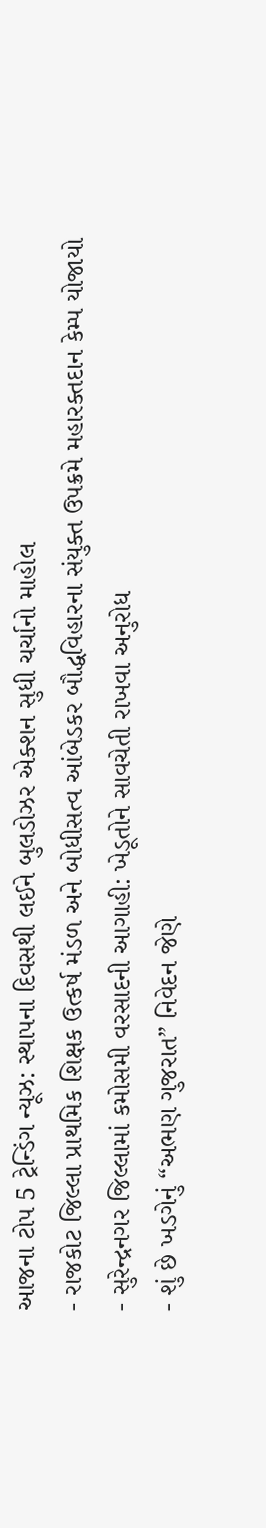આજના ટોપ 5 ટ્રેન્ડિંગ ન્યૂઝ: સ્થાપના દિવસથી લઈને બુલડોઝર એક્શન સુધી ચર્ચાનો માહોલ
- રાજકોટ જિલ્લા પ્રાથમિક શિક્ષક ઉત્કર્ષ મંડળ અને બોધીસત્વ આંબેડકર બૌદ્ધવિહારના સંયુક્ત ઉપક્રમે મહારક્તદાન કેમ્પ યોજાયો
- સુરેન્દ્રનગર જિલ્લામાં કમોસમી વરસાદની આગાહી: ખેડૂતોને સાવચેતી રાખવા અનુરોધ
- શું છે ખડગેનું “અભણ ગુજરાત” નિવેદન જેણે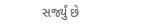સર્જ્યું છે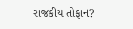રાજકીય તોફાન?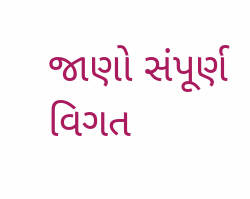જાણો સંપૂર્ણ વિગત